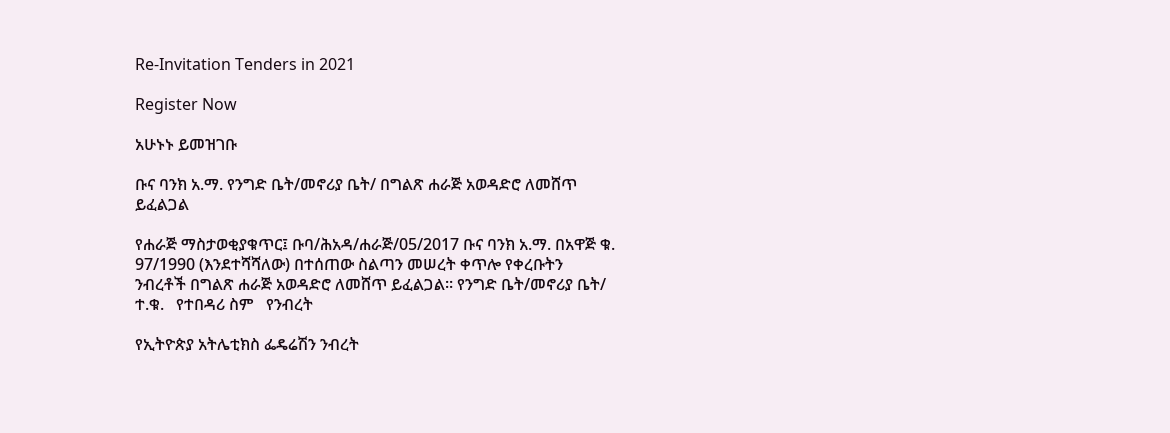Re-Invitation Tenders in 2021

Register Now

አሁኑኑ ይመዝገቡ

ቡና ባንክ አ.ማ. የንግድ ቤት/መኖሪያ ቤት/ በግልጽ ሐራጅ አወዳድሮ ለመሸጥ ይፈልጋል

የሐራጅ ማስታወቂያቁጥር፤ ቡባ/ሕአዳ/ሐራጅ/05/2017 ቡና ባንክ አ.ማ. በአዋጅ ቁ. 97/1990 (እንደተሻሻለው) በተሰጠው ስልጣን መሠረት ቀጥሎ የቀረቡትን ንብረቶች በግልጽ ሐራጅ አወዳድሮ ለመሸጥ ይፈልጋል። የንግድ ቤት/መኖሪያ ቤት/ ተ.ቁ.   የተበዳሪ ስም   የንብረት

የኢትዮጵያ አትሌቲክስ ፌዴሬሽን ንብረት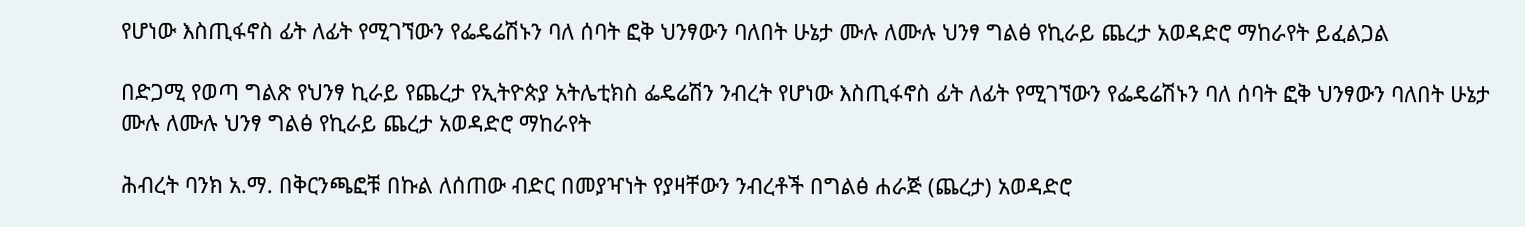የሆነው እስጢፋኖስ ፊት ለፊት የሚገኘውን የፌዴሬሽኑን ባለ ሰባት ፎቅ ህንፃውን ባለበት ሁኔታ ሙሉ ለሙሉ ህንፃ ግልፅ የኪራይ ጨረታ አወዳድሮ ማከራየት ይፈልጋል

በድጋሚ የወጣ ግልጽ የህንፃ ኪራይ የጨረታ የኢትዮጵያ አትሌቲክስ ፌዴሬሽን ንብረት የሆነው እስጢፋኖስ ፊት ለፊት የሚገኘውን የፌዴሬሽኑን ባለ ሰባት ፎቅ ህንፃውን ባለበት ሁኔታ ሙሉ ለሙሉ ህንፃ ግልፅ የኪራይ ጨረታ አወዳድሮ ማከራየት

ሕብረት ባንክ አ.ማ. በቅርንጫፎቹ በኩል ለሰጠው ብድር በመያዣነት የያዛቸውን ንብረቶች በግልፅ ሐራጅ (ጨረታ) አወዳድሮ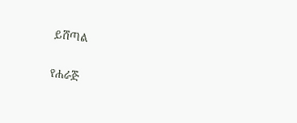ይሸጣል

የሐራጅ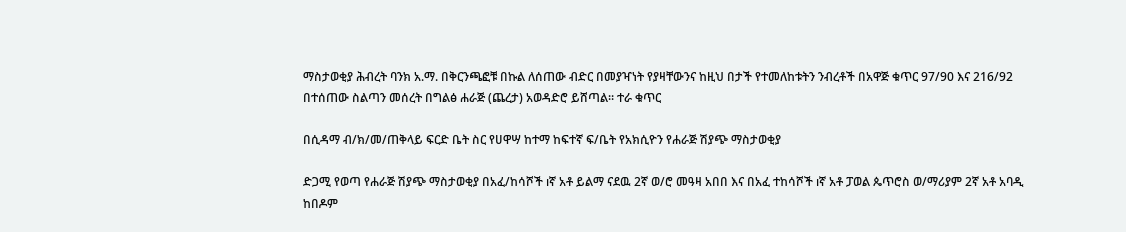ማስታወቂያ ሕብረት ባንክ አ.ማ. በቅርንጫፎቹ በኩል ለሰጠው ብድር በመያዣነት የያዛቸውንና ከዚህ በታች የተመለከቱትን ንብረቶች በአዋጅ ቁጥር 97/90 እና 216/92 በተሰጠው ስልጣን መሰረት በግልፅ ሐራጅ (ጨረታ) አወዳድሮ ይሸጣል። ተራ ቁጥር

በሲዳማ ብ/ክ/መ/ጠቅላይ ፍርድ ቤት ስር የሀዋሣ ከተማ ከፍተኛ ፍ/ቤት የአክሲዮን የሐራጅ ሽያጭ ማስታወቂያ

ድጋሚ የወጣ የሐራጅ ሽያጭ ማስታወቂያ በአፈ/ከሳሾች ıኛ አቶ ይልማ ናደዉ 2ኛ ወ/ሮ መዓዛ አበበ እና በአፈ ተከሳሾች ıኛ አቶ ፓወል ጴጥሮስ ወ/ማሪያም 2ኛ አቶ አባዲ ከበዶም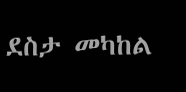ደስታ መካከል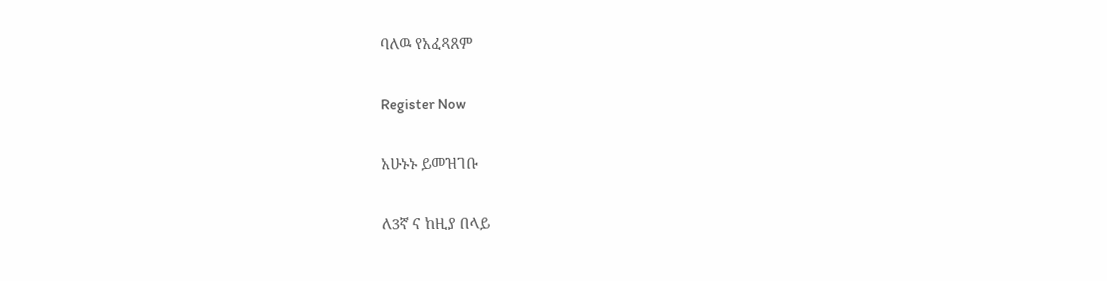ባለዉ የአፈጻጸም

Register Now

አሁኑኑ ይመዝገቡ

ለ3ኛ ና ከዚያ በላይ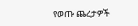የወጡ ጨረታዎች